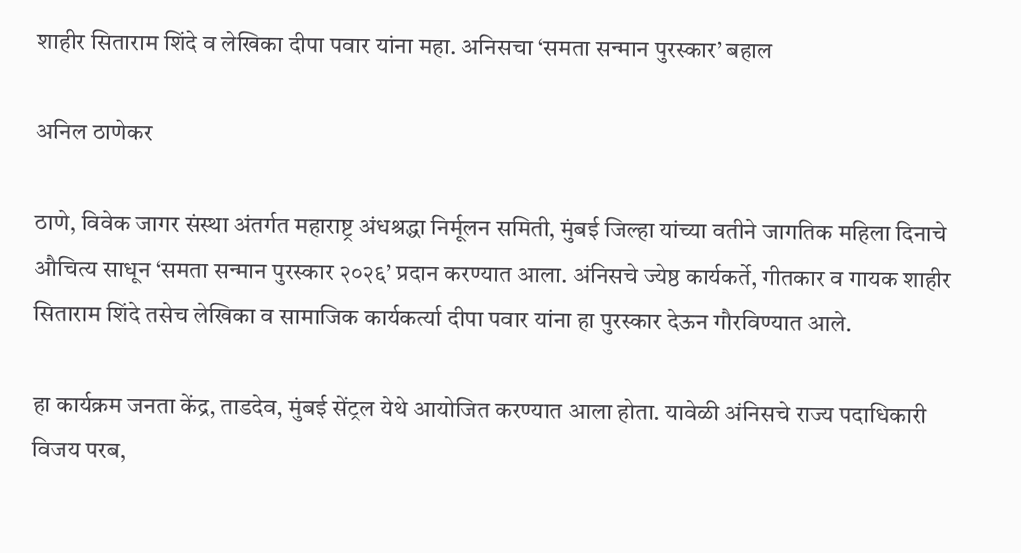शाहीर सिताराम शिंदे व लेखिका दीपा पवार यांना महा. अनिसचा ‘समता सन्मान पुरस्कार’ बहाल

अनिल ठाणेकर

ठाणे, विवेक जागर संस्था अंतर्गत महाराष्ट्र अंधश्रद्धा निर्मूलन समिती, मुंबई जिल्हा यांच्या वतीने जागतिक महिला दिनाचे औचित्य साधून ‘समता सन्मान पुरस्कार २०२६’ प्रदान करण्यात आला. अंनिसचे ज्येष्ठ कार्यकर्ते, गीतकार व गायक शाहीर सिताराम शिंदे तसेच लेखिका व सामाजिक कार्यकर्त्या दीपा पवार यांना हा पुरस्कार देऊन गौरविण्यात आले.

हा कार्यक्रम जनता केंद्र, ताडदेव, मुंबई सेंट्रल येथे आयोजित करण्यात आला होता. यावेळी अंनिसचे राज्य पदाधिकारी विजय परब,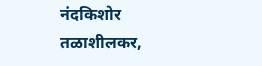नंदकिशोर तळाशीलकर,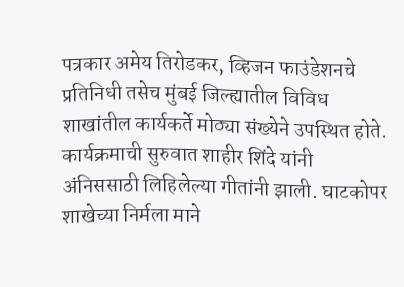पत्रकार अमेय तिरोडकर, व्हिजन फाउंडेशनचे प्रतिनिधी तसेच मुंबई जिल्ह्यातील विविध शाखांतील कार्यकर्ते मोठ्या संख्येने उपस्थित होते. कार्यक्रमाची सुरुवात शाहीर शिंदे यांनी अंनिससाठी लिहिलेल्या गीतांनी झाली. घाटकोपर शाखेच्या निर्मला माने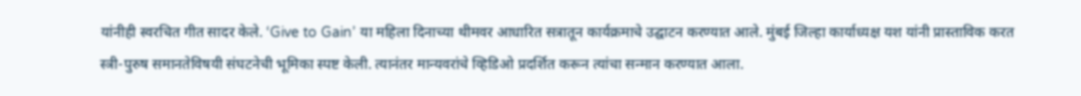यांनीही स्वरचित गीत सादर केले. ‘Give to Gain’ या महिला दिनाच्या थीमवर आधारित सत्रातून कार्यक्रमाचे उद्घाटन करण्यात आले. मुंबई जिल्हा कार्याध्यक्ष यश यांनी प्रास्ताविक करत स्त्री-पुरुष समानतेविषयी संघटनेची भूमिका स्पष्ट केली. त्यानंतर मान्यवरांचे व्हिडिओ प्रदर्शित करून त्यांचा सन्मान करण्यात आला.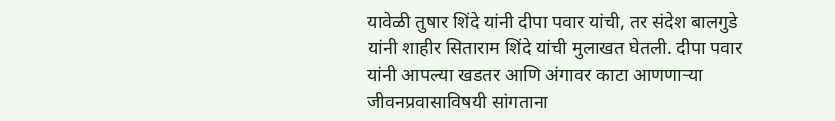यावेळी तुषार शिंदे यांनी दीपा पवार यांची, तर संदेश बालगुडे यांनी शाहीर सिताराम शिंदे यांची मुलाखत घेतली. दीपा पवार यांनी आपल्या खडतर आणि अंगावर काटा आणणाऱ्या जीवनप्रवासाविषयी सांगताना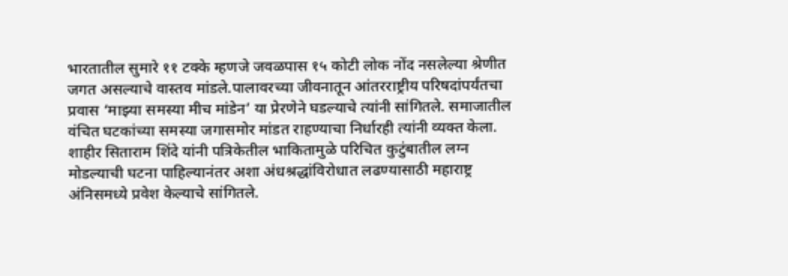भारतातील सुमारे ११ टक्के म्हणजे जवळपास १५ कोटी लोक नोंद नसलेल्या श्रेणीत जगत असल्याचे वास्तव मांडले.पालावरच्या जीवनातून आंतरराष्ट्रीय परिषदांपर्यंतचा प्रवास ‘माझ्या समस्या मीच मांडेन’ या प्रेरणेने घडल्याचे त्यांनी सांगितले. समाजातील वंचित घटकांच्या समस्या जगासमोर मांडत राहण्याचा निर्धारही त्यांनी व्यक्त केला. शाहीर सिताराम शिंदे यांनी पत्रिकेतील भाकितामुळे परिचित कुटुंबातील लग्न मोडल्याची घटना पाहिल्यानंतर अशा अंधश्रद्धांविरोधात लढण्यासाठी महाराष्ट्र अंनिसमध्ये प्रवेश केल्याचे सांगितले.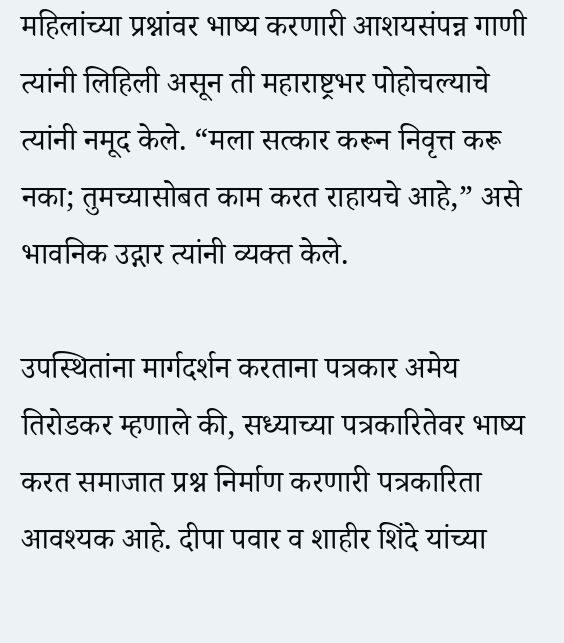महिलांच्या प्रश्नांवर भाष्य करणारी आशयसंपन्न गाणी त्यांनी लिहिली असून ती महाराष्ट्रभर पोहोचल्याचे त्यांनी नमूद केले. “मला सत्कार करून निवृत्त करू नका; तुमच्यासोबत काम करत राहायचे आहे,” असे भावनिक उद्गार त्यांनी व्यक्त केले.

उपस्थितांना मार्गदर्शन करताना पत्रकार अमेय तिरोडकर म्हणाले की, सध्याच्या पत्रकारितेवर भाष्य करत समाजात प्रश्न निर्माण करणारी पत्रकारिता आवश्यक आहे. दीपा पवार व शाहीर शिंदे यांच्या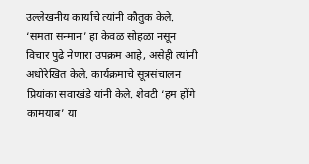उल्लेखनीय कार्याचे त्यांनी कौतुक केले. ‘समता सन्मान’ हा केवळ सोहळा नसून विचार पुढे नेणारा उपक्रम आहे, असेही त्यांनी अधोरेखित केले. कार्यक्रमाचे सूत्रसंचालन प्रियांका सवाखंडे यांनी केले. शेवटी ‘हम होंगे कामयाब’ या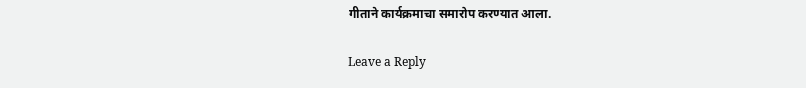गीताने कार्यक्रमाचा समारोप करण्यात आला.

Leave a Reply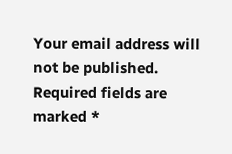Your email address will not be published. Required fields are marked *